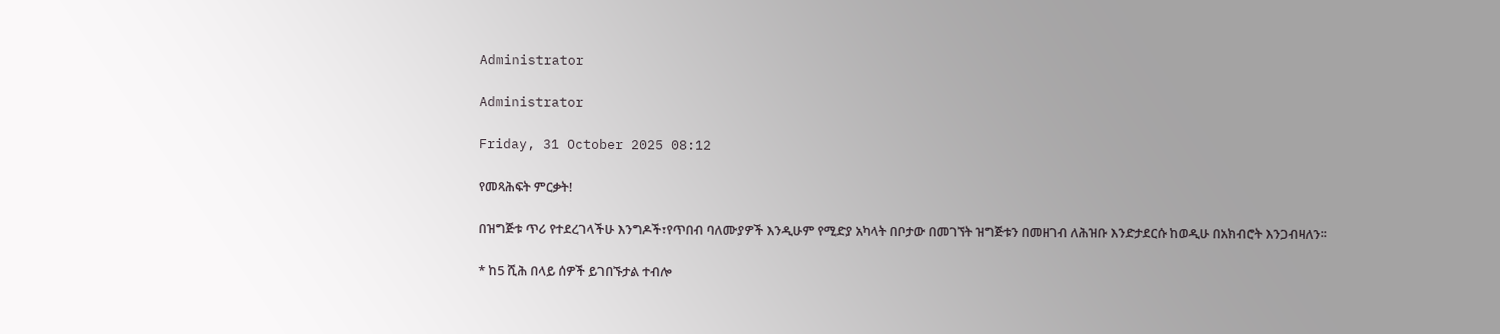Administrator

Administrator

Friday, 31 October 2025 08:12

የመጻሕፍት ምርቃት!

በዝግጅቱ ጥሪ የተደረገላችሁ እንግዶች፣የጥበብ ባለሙያዎች እንዲሁም የሚድያ አካላት በቦታው በመገኘት ዝግጅቱን በመዘገብ ለሕዝቡ እንድታደርሱ ከወዲሁ በአክብሮት እንጋብዛለን፡፡

* ከ5 ሺሕ በላይ ሰዎች ይገበኙታል ተብሎ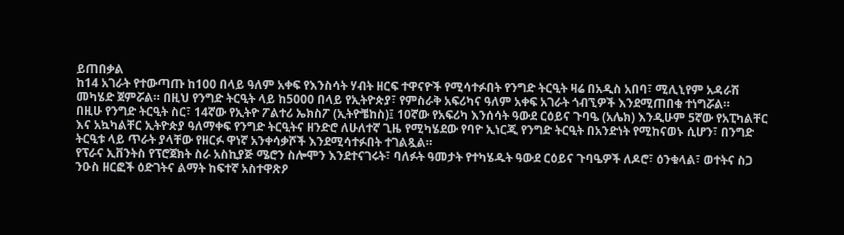ይጠበቃል
ከ14 አገራት የተውጣጡ ከ100 በላይ ዓለም አቀፍ የእንስሳት ሃብት ዘርፍ ተዋናዮች የሚሳተፉበት የንግድ ትርዒት ዛሬ በአዲስ አበባ፣ ሚሊኒየም አዳራሽ መካሄድ ጀምሯል። በዚህ የንግድ ትርዒት ላይ ከ5000 በላይ የኢትዮጵያ፣ የምስራቅ አፍሪካና ዓለም አቀፍ አገራት ጎብኚዎች እንደሚጠበቁ ተነግሯል።
በዚሁ የንግድ ትርዒት ስር፣ 14ኛው የኢትዮ ፖልተሪ ኤክስፖ (ኢትዮቼከስ)፤ 10ኛው የአፍሪካ እንሰሳት ዓውደ ርዕይና ጉባዔ (አሌክ) እንዲሁም 5ኛው የአፒካልቸር እና አኳካልቸር ኢትዮጵያ ዓለማቀፍ የንግድ ትርዒትና ዘንድሮ ለሁለተኛ ጊዜ የሚካሄደው የባዮ ኢነርጂ የንግድ ትርዒት በአንድነት የሚከናወኑ ሲሆን፣ በንግድ ትርዒቱ ላይ ጥራት ያላቸው የዘርፉ ዋነኛ አንቀሳቃሾች እንደሚሳተፉበት ተገልጿል።
የፕራና ኢቨንትስ የፕሮጀክት ስራ አስኪያጅ ሜሮን ስሎሞን እንደተናገሩት፣ ባለፉት ዓመታት የተካሄዱት ዓውደ ርዕይና ጉባዔዎች ለዶሮ፣ ዕንቁላል፣ ወተትና ስጋ ንዑስ ዘርፎች ዕድገትና ልማት ከፍተኛ አስተዋጽዖ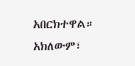አበርክተዋል። አክለውም፣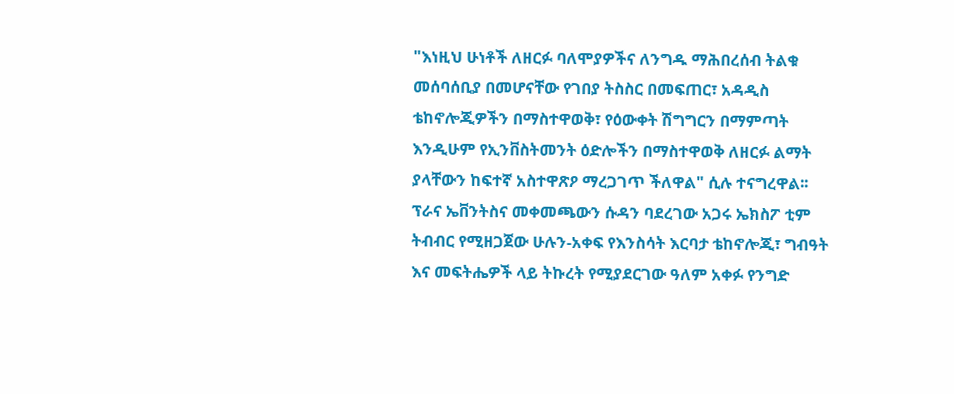"እነዚህ ሁነቶች ለዘርፉ ባለሞያዎችና ለንግዱ ማሕበረሰብ ትልቁ መሰባሰቢያ በመሆናቸው የገበያ ትስስር በመፍጠር፣ አዳዲስ ቴከኖሎጂዎችን በማስተዋወቅ፣ የዕውቀት ሽግግርን በማምጣት እንዲሁም የኢንቨስትመንት ዕድሎችን በማስተዋወቅ ለዘርፉ ልማት ያላቸውን ከፍተኛ አስተዋጽዖ ማረጋገጥ ችለዋል" ሲሉ ተናግረዋል፡፡
ፕራና ኤቨንትስና መቀመጫውን ሱዳን ባደረገው አጋሩ ኤክስፖ ቲም ትብብር የሚዘጋጀው ሁሉን-አቀፍ የእንስሳት እርባታ ቴከኖሎጂ፣ ግብዓት እና መፍትሔዎች ላይ ትኩረት የሚያደርገው ዓለም አቀፉ የንግድ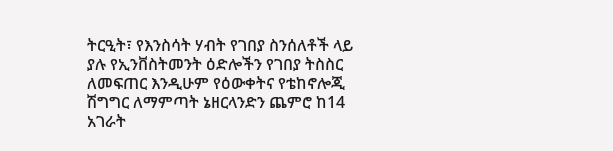ትርዒት፣ የእንስሳት ሃብት የገበያ ስንሰለቶች ላይ ያሉ የኢንቨስትመንት ዕድሎችን የገበያ ትስስር ለመፍጠር እንዲሁም የዕውቀትና የቴከኖሎጂ ሽግግር ለማምጣት ኔዘርላንድን ጨምሮ ከ14 አገራት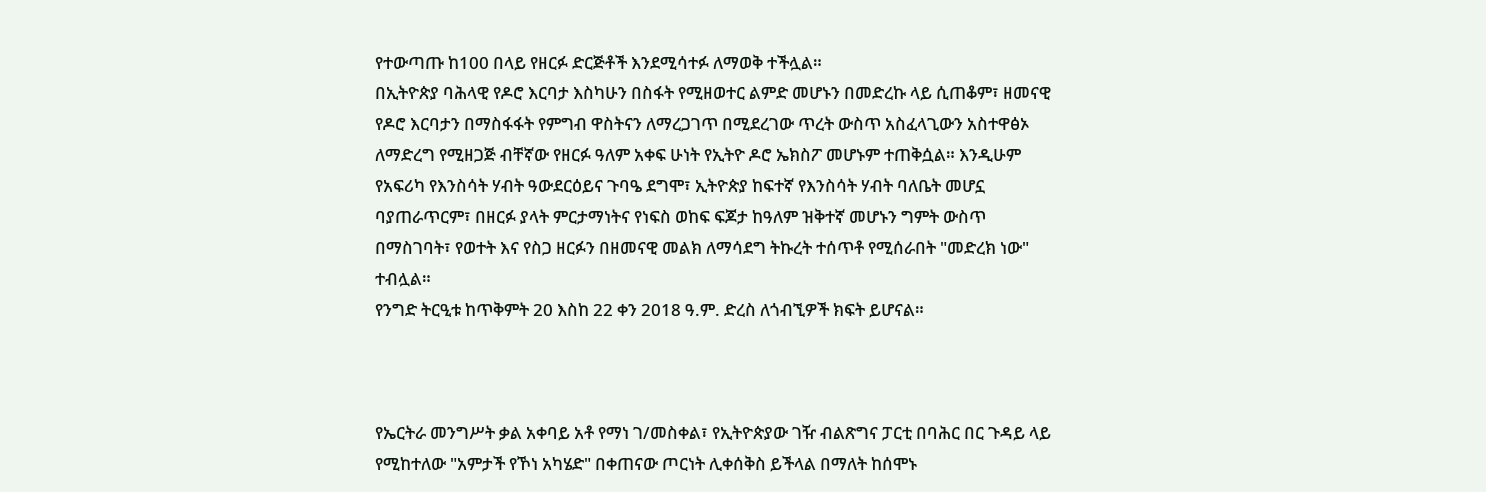የተውጣጡ ከ100 በላይ የዘርፉ ድርጅቶች እንደሚሳተፉ ለማወቅ ተችሏል።
በኢትዮጵያ ባሕላዊ የዶሮ እርባታ እስካሁን በስፋት የሚዘወተር ልምድ መሆኑን በመድረኩ ላይ ሲጠቆም፣ ዘመናዊ የዶሮ እርባታን በማስፋፋት የምግብ ዋስትናን ለማረጋገጥ በሚደረገው ጥረት ውስጥ አስፈላጊውን አስተዋፅኦ ለማድረግ የሚዘጋጅ ብቸኛው የዘርፉ ዓለም አቀፍ ሁነት የኢትዮ ዶሮ ኤክስፖ መሆኑም ተጠቅሷል። እንዲሁም የአፍሪካ የእንስሳት ሃብት ዓውደርዕይና ጉባዔ ደግሞ፣ ኢትዮጵያ ከፍተኛ የእንስሳት ሃብት ባለቤት መሆኗ ባያጠራጥርም፣ በዘርፉ ያላት ምርታማነትና የነፍስ ወከፍ ፍጆታ ከዓለም ዝቅተኛ መሆኑን ግምት ውስጥ በማስገባት፣ የወተት እና የስጋ ዘርፉን በዘመናዊ መልክ ለማሳደግ ትኩረት ተሰጥቶ የሚሰራበት "መድረክ ነው" ተብሏል።
የንግድ ትርዒቱ ከጥቅምት 20 እስከ 22 ቀን 2018 ዓ.ም. ድረስ ለጎብኚዎች ክፍት ይሆናል።



የኤርትራ መንግሥት ቃል አቀባይ አቶ የማነ ገ/መስቀል፣ የኢትዮጵያው ገዥ ብልጽግና ፓርቲ በባሕር በር ጉዳይ ላይ የሚከተለው "አምታች የኾነ አካሄድ" በቀጠናው ጦርነት ሊቀሰቅስ ይችላል በማለት ከሰሞኑ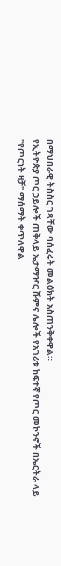በማህበራዊ ትስስር ገጻቸው ባሰፈሩት መልዕክት አስጠንቅቀዋል።
የኢትዮጵያ ጦር ኃይሎች ጠቅላይ ኤታማዦር ሹምና ሌሎች የአገሪቱ ከፍተኛ የጦር መኮንኖች በኤርትራ ላይ "የጦርነት ዛቻ" ማሰማት ቀጥለዋል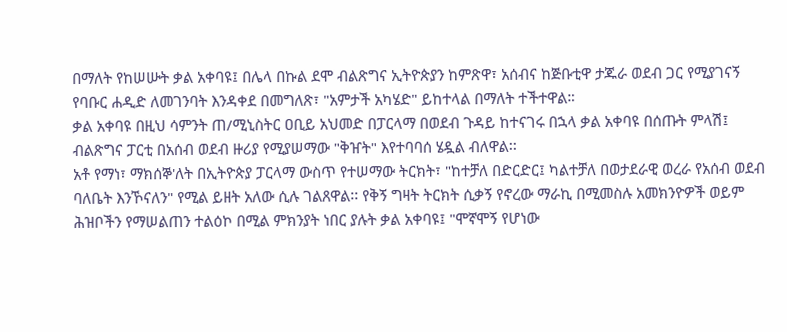በማለት የከሠሡት ቃል አቀባዩ፤ በሌላ በኩል ደሞ ብልጽግና ኢትዮጵያን ከምጽዋ፣ አሰብና ከጅቡቲዋ ታጁራ ወደብ ጋር የሚያገናኝ የባቡር ሐዲድ ለመገንባት እንዳቀደ በመግለጽ፣ "አምታች አካሄድ" ይከተላል በማለት ተችተዋል።
ቃል አቀባዩ በዚህ ሳምንት ጠ/ሚኒስትር ዐቢይ አህመድ በፓርላማ በወደብ ጉዳይ ከተናገሩ በኋላ ቃል አቀባዩ በሰጡት ምላሽ፤ ብልጽግና ፓርቲ በአሰብ ወደብ ዙሪያ የሚያሠማው "ቅዠት" እየተባባሰ ሄዷል ብለዋል፡፡
አቶ የማነ፣ ማክሰኞ'ለት በኢትዮጵያ ፓርላማ ውስጥ የተሠማው ትርክት፣ "ከተቻለ በድርድር፤ ካልተቻለ በወታደራዊ ወረራ የአሰብ ወደብ ባለቤት እንኾናለን" የሚል ይዘት አለው ሲሉ ገልጸዋል፡፡ የቅኝ ግዛት ትርክት ሲቃኝ የኖረው ማራኪ በሚመስሉ አመክንዮዎች ወይም ሕዝቦችን የማሠልጠን ተልዕኮ በሚል ምክንያት ነበር ያሉት ቃል አቀባዩ፤ "ሞኛሞኝ የሆነው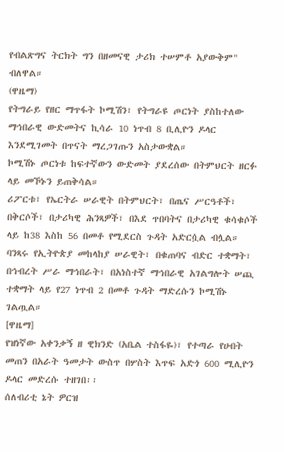የብልጽግና ትርክት ግን በዘመናዊ ታሪክ ተሠምቶ አያውቅም" ብለዋል።
(ዋዜማ)
የትግራይ የዘር ማጥፋት ኮሚሽን፣ የትግራዩ ጦርነት ያስከተለው ማኅበራዊ ውድመትና ኪሳራ 10 ነጥብ 8 ቢሊዮን ዶላር እንደሚገመት በጥናት ማረጋገጡን አስታውቋል።
ኮሚሽኑ ጦርነቱ ከፍተኛውን ውድመት ያደረሰው በትምህርት ዘርፉ ላይ መኾኑን ይጠቅሳል።
ሪፖርቱ፣ የኤርትራ ሠራዊት በትምህርት፣ በጤና ሥርዓቶች፣ በቅርሶች፣ በታሪካዊ ሕንጻዎች፣ በእደ ጥበባትና በታሪካዊ ቁሳቁሶች ላይ ከ38 እስከ 56 በመቶ የሚደርስ ጉዳት አድርሷል ብሏል።
ባንጻሩ የኢትዮጵያ መከላከያ ሠራዊት፣ በቁጠባና ብድር ተቋማት፣ በኅብረት ሥራ ማኅበራት፣ በአነስተኛ ማኅበራዊ አገልግሎት ሠጪ ተቋማት ላይ የ27 ነጥብ 2 በመቶ ጉዳት ማድረሱን ኮሚሽኑ ገልጧል።
[ዋዜማ]
የዝነኛው አቀንቃኝ ዘ ዊክንድ (አቤል ተስፋዬ)፣ የተጣራ የሀብት መጠን በአራት ዓመታት ውስጥ በሦስት እጥፍ አድጎ 600 ሚሊዮን ዶላር መድረሱ ተዘገበ፡፡
ሰለብሪቲ ኔት ዎርዝ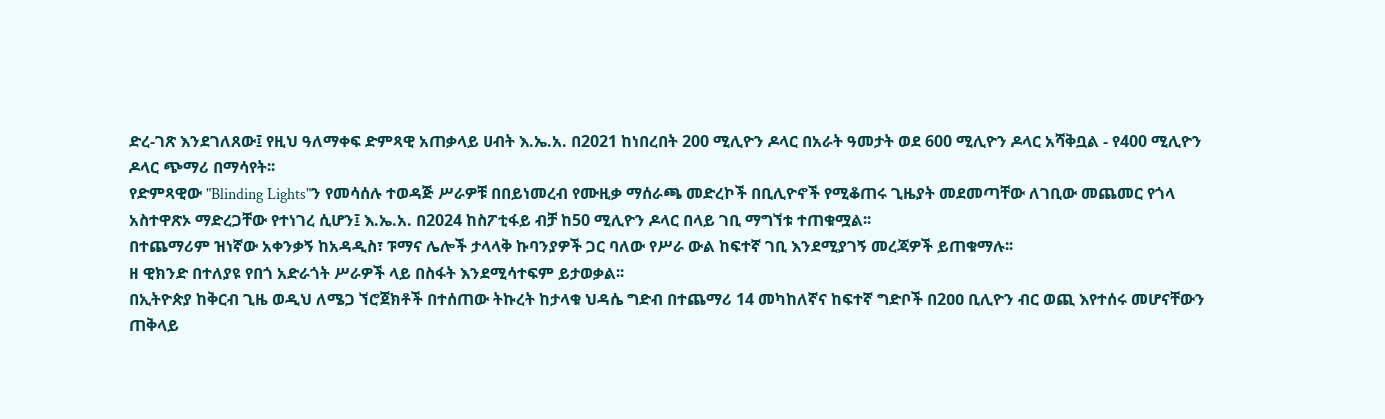ድረ-ገጽ እንደገለጸው፤ የዚህ ዓለማቀፍ ድምጻዊ አጠቃላይ ሀብት እ.ኤ.አ. በ2021 ከነበረበት 200 ሚሊዮን ዶላር በአራት ዓመታት ወደ 600 ሚሊዮን ዶላር አሻቅቧል - የ400 ሚሊዮን ዶላር ጭማሪ በማሳየት፡፡
የድምጻዊው "Blinding Lights"ን የመሳሰሉ ተወዳጅ ሥራዎቹ በበይነመረብ የሙዚቃ ማሰራጫ መድረኮች በቢሊዮኖች የሚቆጠሩ ጊዜያት መደመጣቸው ለገቢው መጨመር የጎላ አስተዋጽኦ ማድረጋቸው የተነገረ ሲሆን፤ እ.ኤ.አ. በ2024 ከስፖቲፋይ ብቻ ከ50 ሚሊዮን ዶላር በላይ ገቢ ማግኘቱ ተጠቁሟል፡፡
በተጨማሪም ዝነኛው አቀንቃኝ ከአዳዲስ፣ ፑማና ሌሎች ታላላቅ ኩባንያዎች ጋር ባለው የሥራ ውል ከፍተኛ ገቢ እንደሚያገኝ መረጃዎች ይጠቁማሉ፡፡
ዘ ዊክንድ በተለያዩ የበጎ አድራጎት ሥራዎች ላይ በስፋት እንደሚሳተፍም ይታወቃል፡፡
በኢትዮጵያ ከቅርብ ጊዜ ወዲህ ለሜጋ ኘሮጀክቶች በተሰጠው ትኩረት ከታላቁ ህዳሴ ግድብ በተጨማሪ 14 መካከለኛና ከፍተኛ ግድቦች በ2ዐዐ ቢሊዮን ብር ወጪ እየተሰሩ መሆናቸውን ጠቅላይ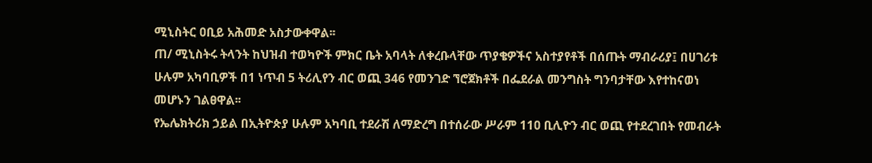ሚኒስትር ዐቢይ አሕመድ አስታውቀዋል፡፡
ጠ/ ሚኒስትሩ ትላንት ከህዝብ ተወካዮች ምክር ቤት አባላት ለቀረቡላቸው ጥያቄዎችና አስተያየቶች በሰጡት ማብራሪያ፤ በሀገሪቱ ሁሉም አካባቢዎች በ1 ነጥብ 5 ትሪሊየን ብር ወጪ 346 የመንገድ ኘሮጀክቶች በፌደራል መንግስት ግንባታቸው እየተከናወነ መሆኑን ገልፀዋል፡፡
የኤሌክትሪክ ኃይል በኢትዮጵያ ሁሉም አካባቢ ተደራሽ ለማድረግ በተሰራው ሥራም 11ዐ ቢሊዮን ብር ወጪ የተደረገበት የመብራት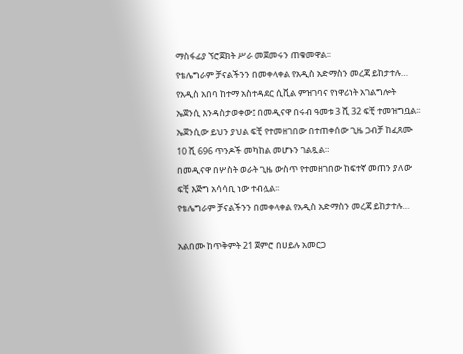ማስፋፊያ ኘሮጀክት ሥራ መጀመሩን ጠቁመዋል፡፡
የቴሌግራም ቻናልችንን በመቀላቀል የአዲስ አድማስን መረጃ ይከታተሉ…
የአዲስ አበባ ከተማ አስተዳደር ሲቪል ምዝገባና የነዋሪነት አገልግሎት ኤጀንሲ እንዳስታወቀው፤ በመዲናዋ በሩብ ዓመቱ 3 ሺ 32 ፍቺ ተመዝግቧል፡፡
ኤጀንሲው ይህን ያህል ፍቺ የተመዘገበው በተጠቀሰው ጊዜ ጋብቻ ከፈጸሙ 10 ሺ 696 ጥንዶች መካከል መሆኑን ገልጿል።
በመዲናዋ በሦስት ወራት ጊዜ ውስጥ የተመዘገበው ከፍተኛ መጠን ያለው ፍቺ እጅግ አሳሳቢ ነው ተብሏል፡፡
የቴሌግራም ቻናልችንን በመቀላቀል የአዲስ አድማስን መረጃ ይከታተሉ…

አልበሙ ከጥቅምት 21 ጀምሮ በሀይሉ አመርጋ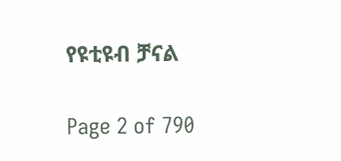የዩቲዩብ ቻናል

Page 2 of 790